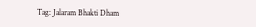Tag: Jalaram Bhakti Dham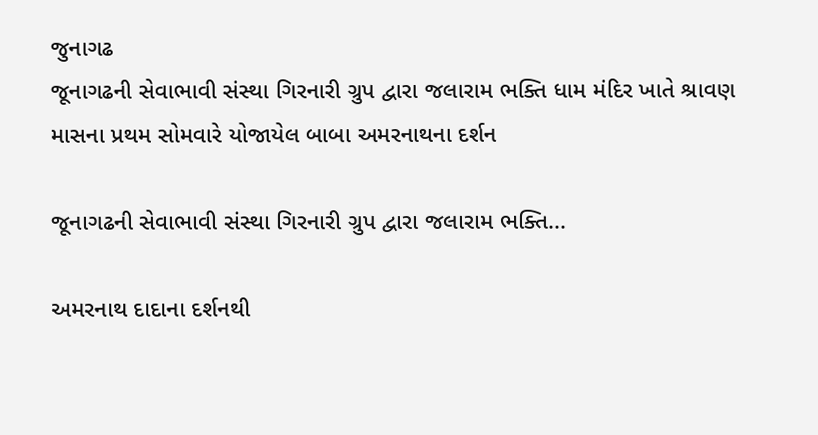જુનાગઢ
જૂનાગઢની સેવાભાવી સંસ્થા ગિરનારી ગ્રુપ દ્વારા જલારામ ભક્તિ ધામ મંદિર ખાતે શ્રાવણ માસના પ્રથમ સોમવારે યોજાયેલ બાબા અમરનાથના દર્શન

જૂનાગઢની સેવાભાવી સંસ્થા ગિરનારી ગ્રુપ દ્વારા જલારામ ભક્તિ...

અમરનાથ દાદાના દર્શનથી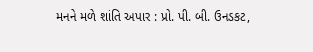મનને મળે શાંતિ અપાર : પ્રો. પી. બી. ઉનડકટ,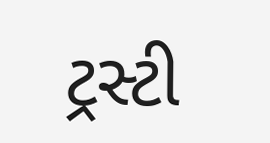ટ્રસ્ટી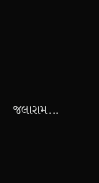જલારામ...